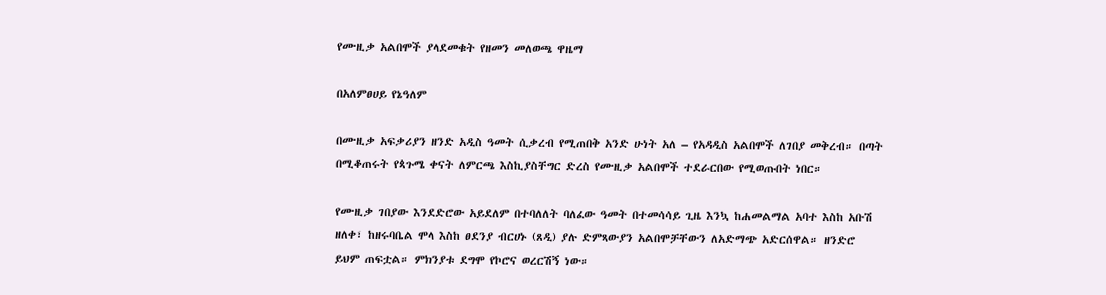የሙዚቃ አልበሞች ያላደመቁት የዘመን መለወጫ ዋዜማ

በአለምፀሀይ የኔዓለም

በሙዚቃ አፍቃሪያን ዘንድ አዲስ ዓመት ሲቃረብ የሚጠበቅ አንድ ሁነት አለ – የአዳዲስ አልበሞች ለገበያ መቅረብ። በጣት በሚቆጠሩት የጳጉሜ ቀናት ለምርጫ እስኪያስቸግር ድረስ የሙዚቃ አልበሞች ተደራርበው የሚወጡበት ነበር።

የሙዚቃ ገበያው እንደድሮው አይደለም በተባለለት ባለፈው ዓመት በተመሳሳይ ጊዜ እንኳ ከሐመልማል አባተ እስከ አቡሽ ዘለቀ፣ ከዘሩባቤል ሞላ እስከ ፀደንያ ብርሀኑ (ጸዲ) ያሉ ድምጻውያን አልበሞቻቸውን ለአድማጭ አድርሰዋል። ዘንድሮ ይህም ጠፍቷል። ምክንያቱ ደግሞ የኮሮና ወረርሽኝ ነው።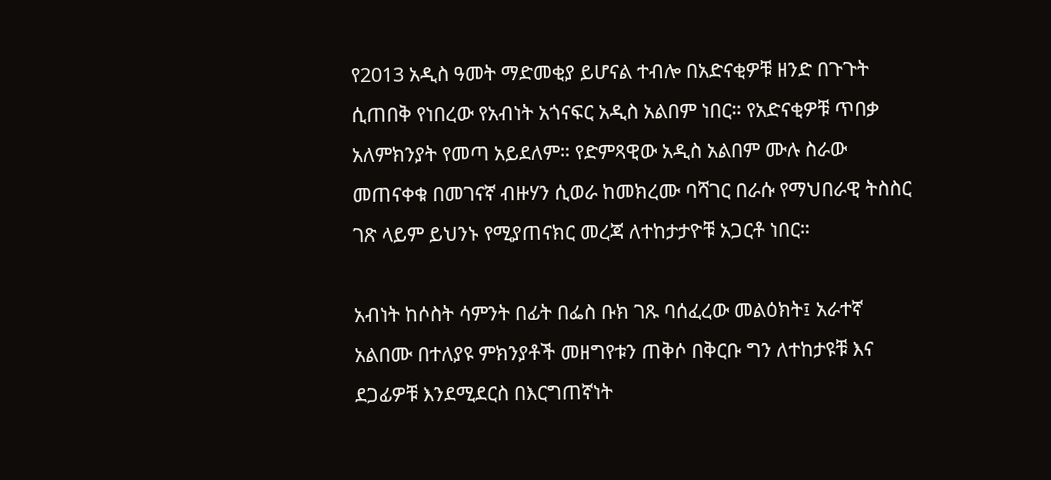የ2013 አዲስ ዓመት ማድመቂያ ይሆናል ተብሎ በአድናቂዎቹ ዘንድ በጉጉት ሲጠበቅ የነበረው የአብነት አጎናፍር አዲስ አልበም ነበር። የአድናቂዎቹ ጥበቃ አለምክንያት የመጣ አይደለም። የድምጻዊው አዲስ አልበም ሙሉ ስራው መጠናቀቁ በመገናኛ ብዙሃን ሲወራ ከመክረሙ ባሻገር በራሱ የማህበራዊ ትስስር ገጽ ላይም ይህንኑ የሚያጠናክር መረጃ ለተከታታዮቹ አጋርቶ ነበር።

አብነት ከሶስት ሳምንት በፊት በፌስ ቡክ ገጹ ባሰፈረው መልዕክት፤ አራተኛ አልበሙ በተለያዩ ምክንያቶች መዘግየቱን ጠቅሶ በቅርቡ ግን ለተከታዩቹ እና ደጋፊዎቹ እንደሚደርስ በእርግጠኛነት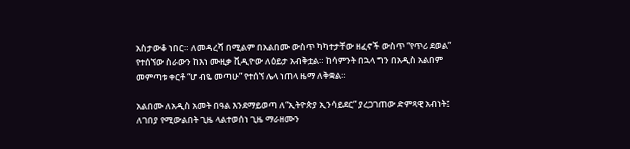አስታውቆ ነበር። ለመዳረሻ በሚልም በአልበሙ ውስጥ ካካተታቸው ዘፈኖች ውስጥ “የጥሪ ደወል” የተሰኘው ስራውን ከእነ ሙዚቃ ቪዲዮው ለዕይታ አብቅቷል። ከሳምንት በኋላ ግን በአዲስ አልበም መምጣቱ ቀርቶ “ሆ ብዬ መጣሁ” የተሰኘ ሌላ ነጠላ ዜማ ለቅቋል።

አልበሙ ለአዲስ አመት በዓል እንደማይወጣ ለ“ኢትዮጵያ ኢንሳይደር” ያረጋገጠው ድምጻዊ አብነት፤ ለገበያ የሚውልበት ጊዜ ላልተወሰነ ጊዜ ማራዘሙን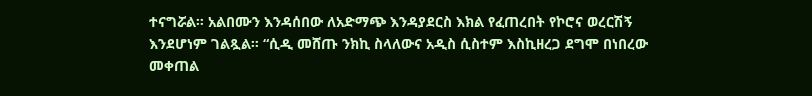ተናግሯል። አልበሙን እንዳሰበው ለአድማጭ እንዳያደርስ እክል የፈጠረበት የኮሮና ወረርሽኝ እንደሆነም ገልጿል። “ሲዲ መሸጡ ንክኪ ስላለውና አዲስ ሲስተም እስኪዘረጋ ደግሞ በነበረው መቀጠል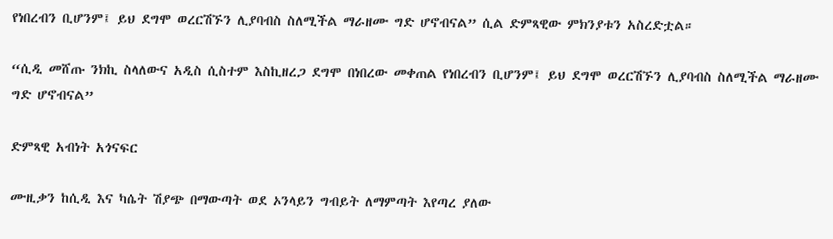የነበረብን ቢሆንም፤ ይህ ደግሞ ወረርሽኙን ሊያባብስ ስለሚችል ማራዘሙ ግድ ሆኖብናል” ሲል ድምጻዊው ምክንያቱን አስረድቷል።

“ሲዲ መሸጡ ንክኪ ስላለውና አዲስ ሲስተም እስኪዘረጋ ደግሞ በነበረው መቀጠል የነበረብን ቢሆንም፤ ይህ ደግሞ ወረርሽኙን ሊያባብስ ስለሚችል ማራዘሙ ግድ ሆኖብናል”

ድምጻዊ አብነት አጎናፍር

ሙዚቃን ከሲዲ እና ካሴት ሽያጭ በማውጣት ወደ ኦንላይን ግብይት ለማምጣት እየጣረ ያለው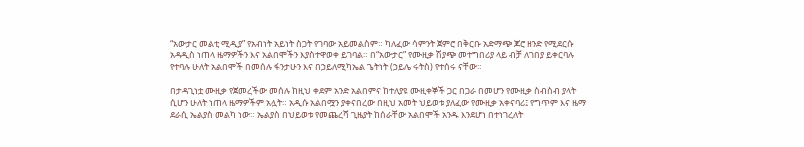“አውታር መልቲ ሚዲያ” የአብነት አይነት ስጋት የገባው አይመልስም። ካለፈው ሳምንት ጀምሮ በቅርቡ አድማጭ ጆሮ ዘንድ የሚደርሱ አዳዲስ ነጠላ ዜማዎችን እና አልበሞችን እያስተዋወቀ ይገባል። በ“አውታር” የሙዚቃ ሽያጭ መተግበሪያ ላይ ብቻ ለገበያ ይቀርባሉ የተባሉ ሁለት አልበሞች በመሰሉ ፋንታሁን እና በኃይለሚካኤል ጌትነት (ኃይሌ ሩትስ) የተሰሩ ናቸው።

በታዳጊነቷ ሙዚቃ የጀመረችው መሰሉ ከዚህ ቀደም አንድ አልበምና ከተለያዩ ሙዚቀኞች ጋር በጋራ በመሆን የሙዚቃ ስብስብ ያላት ሲሆን ሁለት ነጠላ ዜማዎችም አሏት። አዲሱ አልበሟን ያቀናበረው በዚህ አመት ህይወቱ ያለፈው የሙዚቃ አቀናባሪ፤ የግጥም እና ዜማ ደራሲ ኤልያስ መልካ ነው። ኤልያስ በህይወቱ የመጨረሻ ጊዜያት ከሰራቸው አልበሞች አንዱ እንደሆነ በተነገረለት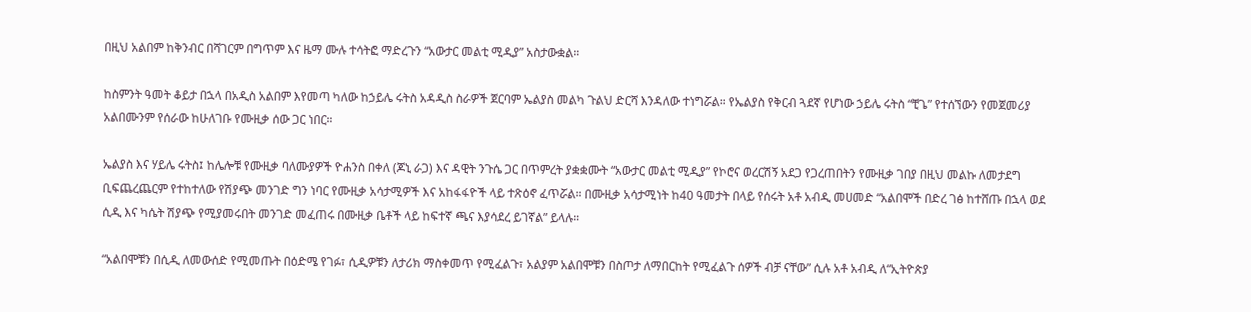በዚህ አልበም ከቅንብር በሻገርም በግጥም እና ዜማ ሙሉ ተሳትፎ ማድረጉን “አውታር መልቲ ሚዲያ” አስታውቋል።

ከስምንት ዓመት ቆይታ በኋላ በአዲስ አልበም እየመጣ ካለው ከኃይሌ ሩትስ አዳዲስ ስራዎች ጀርባም ኤልያስ መልካ ጉልህ ድርሻ እንዳለው ተነግሯል። የኤልያስ የቅርብ ጓደኛ የሆነው ኃይሌ ሩትስ “ቺጌ” የተሰኘውን የመጀመሪያ አልበሙንም የሰራው ከሁለገቡ የሙዚቃ ሰው ጋር ነበር።

ኤልያስ እና ሃይሌ ሩትስ፤ ከሌሎቹ የሙዚቃ ባለሙያዎች ዮሐንስ በቀለ (ጆኒ ራጋ) እና ዳዊት ንጉሴ ጋር በጥምረት ያቋቋሙት “አውታር መልቲ ሚዲያ” የኮሮና ወረርሽኝ አደጋ የጋረጠበትን የሙዚቃ ገበያ በዚህ መልኩ ለመታደግ ቢፍጨረጨርም የተከተለው የሽያጭ መንገድ ግን ነባር የሙዚቃ አሳታሚዎች እና አከፋፋዮች ላይ ተጽዕኖ ፈጥሯል። በሙዚቃ አሳታሚነት ከ40 ዓመታት በላይ የሰሩት አቶ አብዲ መሀመድ “አልበሞች በድረ ገፅ ከተሸጡ በኋላ ወደ ሲዲ እና ካሴት ሽያጭ የሚያመሩበት መንገድ መፈጠሩ በሙዚቃ ቤቶች ላይ ከፍተኛ ጫና እያሳደረ ይገኛል” ይላሉ።

“አልበሞቹን በሲዲ ለመውሰድ የሚመጡት በዕድሜ የገፉ፣ ሲዲዎቹን ለታሪክ ማስቀመጥ የሚፈልጉ፣ አልያም አልበሞቹን በስጦታ ለማበርከት የሚፈልጉ ሰዎች ብቻ ናቸው” ሲሉ አቶ አብዲ ለ“ኢትዮጵያ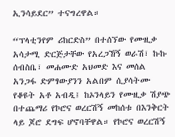ኢንሳይደር” ተናግረዋል።

“ፕላቲንየም ሪከርድስ” በተሰኘው የሙዚቃ አሳታሚ ድርጅታቸው የአረጋኸኝ ወራሽ፣ ኩኩ ሰብስቤ፣ መሐሙድ አህመድ እና መሰል አንጋፋ ድምፃውያንን አልበም ሲያሳትሙ የቆዩት አቶ አብዲ፤ ከኦንላይን የሙዚቃ ሽያጭ በተጨማሪ የኮሮና ወረርሽኝ መከሰቱ በእንቅርት ላይ ጆሮ ደግፍ ሆኖባቸዋል። የኮሮና ወረርሽኝ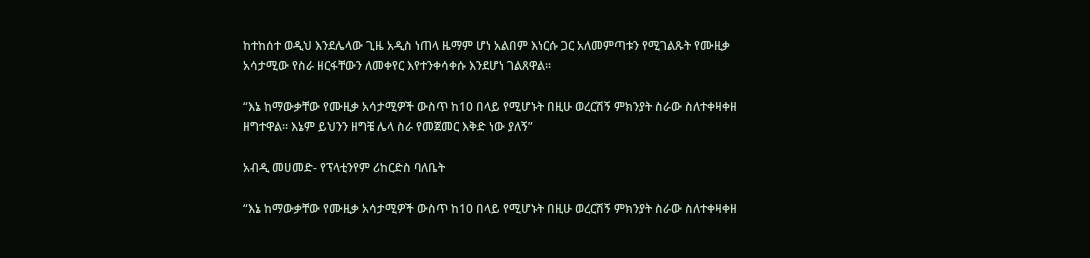ከተከሰተ ወዲህ እንደሌላው ጊዜ አዲስ ነጠላ ዜማም ሆነ አልበም እነርሱ ጋር አለመምጣቱን የሚገልጹት የሙዚቃ አሳታሚው የስራ ዘርፋቸውን ለመቀየር እየተንቀሳቀሱ እንደሆነ ገልጸዋል።

“እኔ ከማውቃቸው የሙዚቃ አሳታሚዎች ውስጥ ከ10 በላይ የሚሆኑት በዚሁ ወረርሽኝ ምክንያት ስራው ስለተቀዛቀዘ ዘግተዋል። እኔም ይህንን ዘግቼ ሌላ ስራ የመጀመር እቅድ ነው ያለኝ”

አብዲ መሀመድ- የፕላቲንየም ሪከርድስ ባለቤት

“እኔ ከማውቃቸው የሙዚቃ አሳታሚዎች ውስጥ ከ10 በላይ የሚሆኑት በዚሁ ወረርሽኝ ምክንያት ስራው ስለተቀዛቀዘ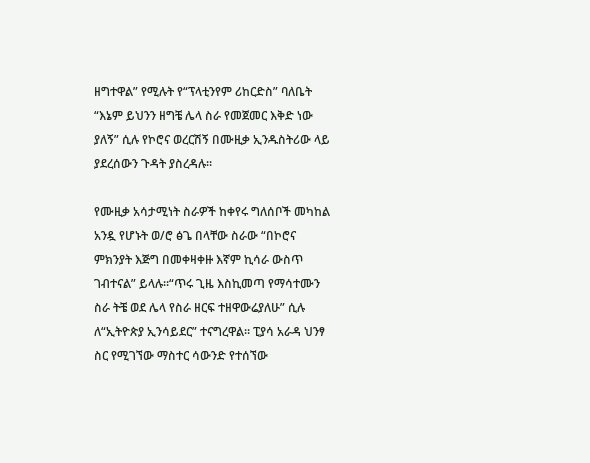ዘግተዋል” የሚሉት የ“ፕላቲንየም ሪከርድስ” ባለቤት “እኔም ይህንን ዘግቼ ሌላ ስራ የመጀመር እቅድ ነው ያለኝ” ሲሉ የኮሮና ወረርሽኝ በሙዚቃ ኢንዱስትሪው ላይ ያደረሰውን ጉዳት ያስረዳሉ።

የሙዚቃ አሳታሚነት ስራዎች ከቀየሩ ግለሰቦች መካከል አንዷ የሆኑት ወ/ሮ ፅጌ በላቸው ስራው “በኮሮና ምክንያት እጅግ በመቀዛቀዙ እኛም ኪሳራ ውስጥ ገብተናል” ይላሉ።“ጥሩ ጊዜ እስኪመጣ የማሳተሙን ስራ ትቼ ወደ ሌላ የስራ ዘርፍ ተዘዋውሬያለሁ” ሲሉ ለ“ኢትዮጵያ ኢንሳይደር” ተናግረዋል። ፒያሳ አራዳ ህንፃ ስር የሚገኘው ማስተር ሳውንድ የተሰኘው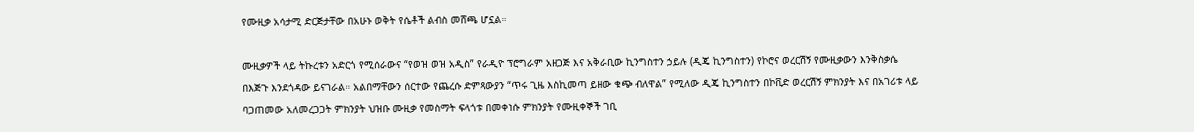የሙዚቃ አሳታሚ ድርጅታቸው በአሁኑ ወቅት የሴቶች ልብስ መሸጫ ሆኗል።

ሙዚቃዎች ላይ ትኩረቱን አድርጎ የሚሰራውና “የወዝ ወዝ አዲስ” የራዲዮ ፕሮግራም አዘጋጅ እና አቅራቢው ኪንግስተን ኃይሉ (ዲጄ ኪንግስተን) የኮሮና ወረርሽኝ የሙዚቃውን እንቅስቃሴ በእጅጉ እንደጎዳው ይናገራል። አልበማቸውን ሰርተው የጨረሱ ድምጻውያን “ጥሩ ጊዜ እስኪመጣ ይዘው ቁጭ ብለዋል” የሚለው ዲጄ ኪንግስተን በኮቪድ ወረርሽኝ ምክንያት እና በአገሪቱ ላይ ባጋጠመው አለመረጋጋት ምክንያት ህዝቡ ሙዚቃ የመስማት ፍላጎቱ በመቀነሱ ምክንያት የሙዚቀኞች ገቢ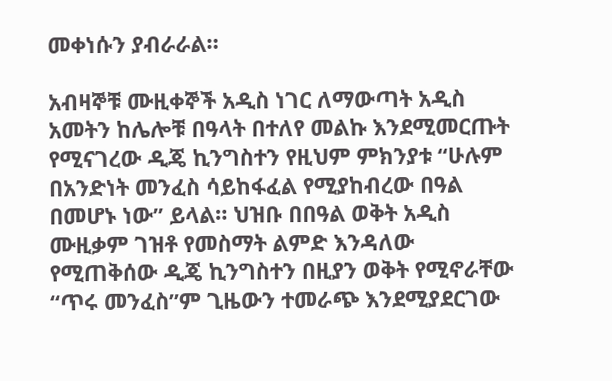መቀነሱን ያብራራል።

አብዛኞቹ ሙዚቀኞች አዲስ ነገር ለማውጣት አዲስ አመትን ከሌሎቹ በዓላት በተለየ መልኩ እንደሚመርጡት የሚናገረው ዲጄ ኪንግስተን የዚህም ምክንያቱ “ሁሉም በአንድነት መንፈስ ሳይከፋፈል የሚያከብረው በዓል በመሆኑ ነው” ይላል። ህዝቡ በበዓል ወቅት አዲስ ሙዚቃም ገዝቶ የመስማት ልምድ እንዳለው የሚጠቅሰው ዲጄ ኪንግስተን በዚያን ወቅት የሚኖራቸው “ጥሩ መንፈስ”ም ጊዜውን ተመራጭ እንደሚያደርገው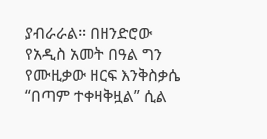ያብራራል። በዘንድሮው የአዲስ አመት በዓል ግን የሙዚቃው ዘርፍ እንቅስቃሴ “በጣም ተቀዛቅዟል” ሲል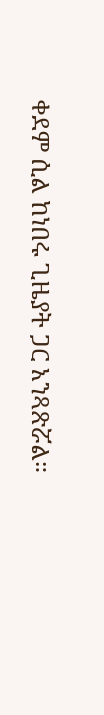ቀደም ሲል ከነበሩ ጊዜያት ጋር አንጻጽሯል።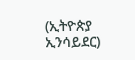(ኢትዮጵያ ኢንሳይደር)